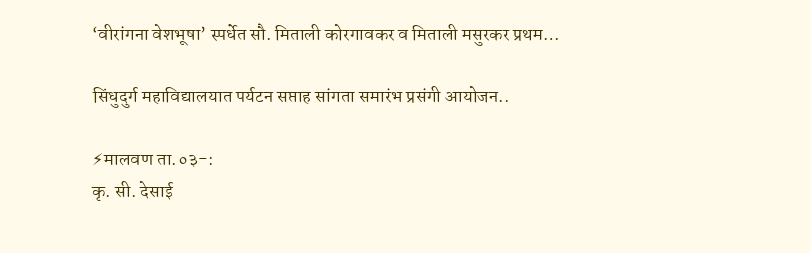‘वीरांगना वेशभूषा’ स्पर्धेत सौ. मिताली कोरगावकर व मिताली मसुरकर प्रथम…

सिंधुदुर्ग महाविद्यालयात पर्यटन सप्ताह सांगता समारंभ प्रसंगी आयोजन..

⚡मालवण ता.०३-:
कृ. सी. देसाई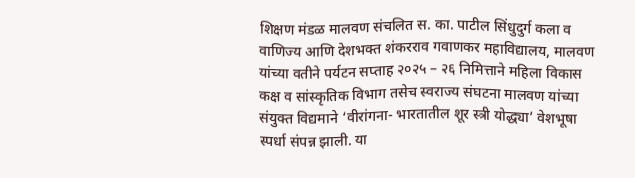शिक्षण मंडळ मालवण संचलित स. का. पाटील सिंधुदुर्ग कला व वाणिज्य आणि देशभक्त शंकरराव गवाणकर महाविद्यालय, मालवण यांच्या वतीने पर्यटन सप्ताह २०२५ – २६ निमित्ताने महिला विकास कक्ष व सांस्कृतिक विभाग तसेच स्वराज्य संघटना मालवण यांच्या संयुक्त विद्यमाने ‘वीरांगना- भारतातील शूर स्त्री योद्ध्या’ वेशभूषा स्पर्धा संपन्न झाली. या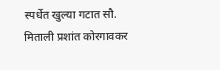स्पर्धेत खुल्या गटात सौ. मिताली प्रशांत कोरगावकर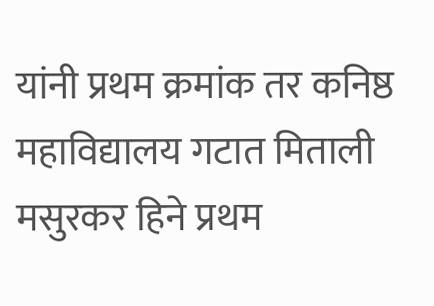यांनी प्रथम क्रमांक तर कनिष्ठ महाविद्यालय गटात मिताली मसुरकर हिने प्रथम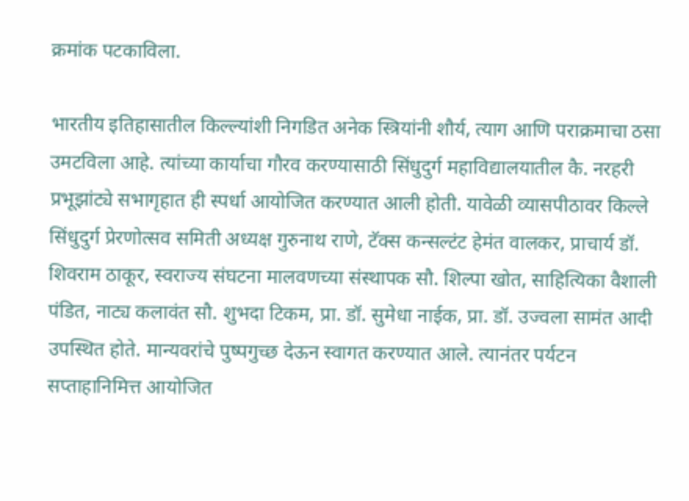क्रमांक पटकाविला.

भारतीय इतिहासातील किल्ल्यांशी निगडित अनेक स्त्रियांनी शौर्य, त्याग आणि पराक्रमाचा ठसा उमटविला आहे. त्यांच्या कार्याचा गौरव करण्यासाठी सिंधुदुर्ग महाविद्यालयातील कै. नरहरी प्रभूझांट्ये सभागृहात ही स्पर्धा आयोजित करण्यात आली होती. यावेळी व्यासपीठावर किल्ले सिंधुदुर्ग प्रेरणोत्सव समिती अध्यक्ष गुरुनाथ राणे, टॅक्स कन्सल्टंट हेमंत वालकर, प्राचार्य डॉ. शिवराम ठाकूर, स्वराज्य संघटना मालवणच्या संस्थापक सौ. शिल्पा खोत, साहित्यिका वैशाली पंडित, नाट्य कलावंत सौ. शुभदा टिकम, प्रा. डॉ. सुमेधा नाईक, प्रा. डॉ. उज्वला सामंत आदी उपस्थित होते. मान्यवरांचे पुष्पगुच्छ देऊन स्वागत करण्यात आले. त्यानंतर पर्यटन सप्ताहानिमित्त आयोजित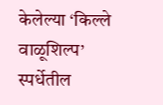केलेल्या ‘किल्ले वाळूशिल्प’ स्पर्धेतील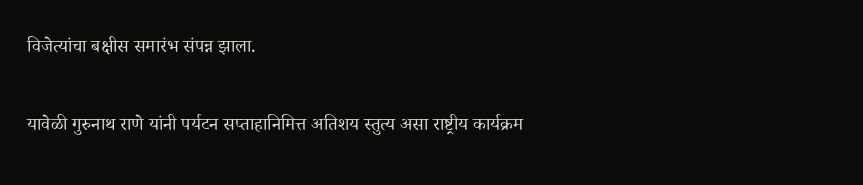विजेत्यांचा बक्षीस समारंभ संपन्न झाला.

यावेळी गुरुनाथ राणे यांनी पर्यटन सप्ताहानिमित्त अतिशय स्तुत्य असा राष्ट्रीय कार्यक्रम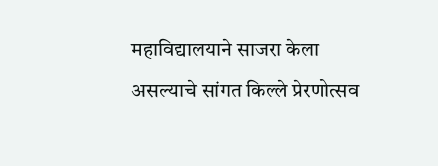महाविद्यालयाने साजरा केला असल्याचे सांगत किल्ले प्रेरणोत्सव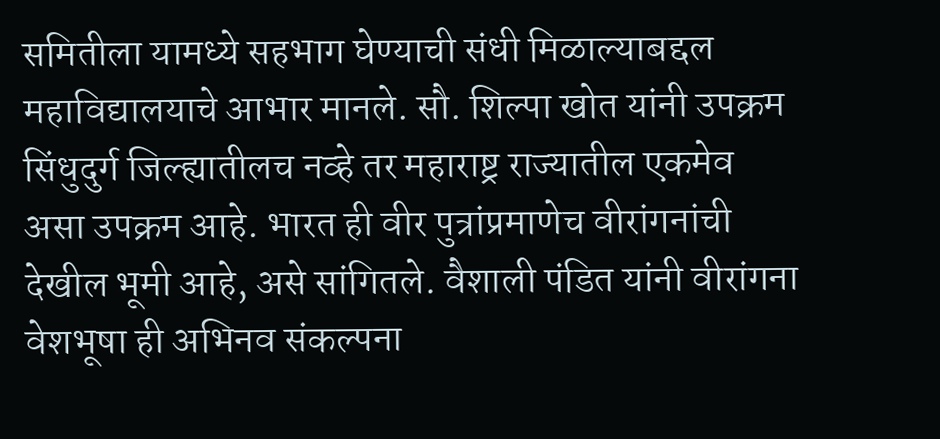समितीला यामध्ये सहभाग घेण्याची संधी मिळाल्याबद्दल महाविद्यालयाचे आभार मानले. सौ. शिल्पा खोत यांनी उपक्रम सिंधुदुर्ग जिल्ह्यातीलच नव्हे तर महाराष्ट्र राज्यातील एकमेव असा उपक्रम आहे. भारत ही वीर पुत्रांप्रमाणेच वीरांगनांची देखील भूमी आहे, असे सांगितले. वैशाली पंडित यांनी वीरांगना वेशभूषा ही अभिनव संकल्पना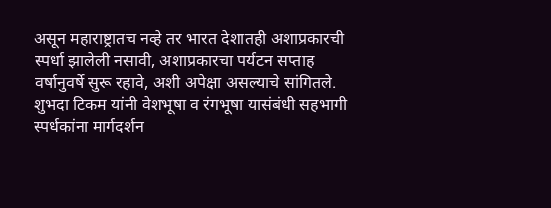असून महाराष्ट्रातच नव्हे तर भारत देशातही अशाप्रकारची स्पर्धा झालेली नसावी, अशाप्रकारचा पर्यटन सप्ताह वर्षानुवर्षे सुरू रहावे, अशी अपेक्षा असल्याचे सांगितले. शुभदा टिकम यांनी वेशभूषा व रंगभूषा यासंबंधी सहभागी स्पर्धकांना मार्गदर्शन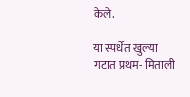केले.

या स्पर्धेत खुल्या गटात प्रथम- मिताली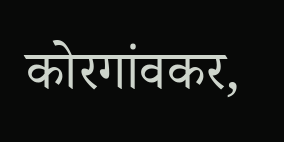कोरगांवकर,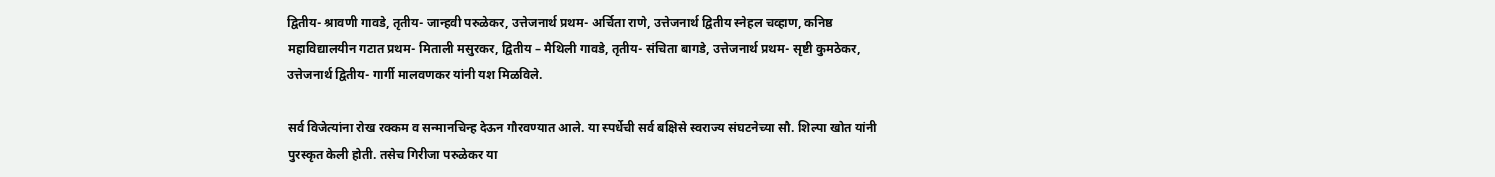द्वितीय- श्रावणी गावडे, तृतीय- जान्हवी परुळेकर, उत्तेजनार्थ प्रथम- अर्चिता राणे, उत्तेजनार्थ द्वितीय स्नेहल चव्हाण, कनिष्ठ महाविद्यालयीन गटात प्रथम- मिताली मसुरकर, द्वितीय – मैथिली गावडे, तृतीय- संचिता बागडे, उत्तेजनार्थ प्रथम- सृष्टी कुमठेकर, उत्तेजनार्थ द्वितीय- गार्गी मालवणकर यांनी यश मिळविले.

सर्व विजेत्यांना रोख रक्कम व सन्मानचिन्ह देऊन गौरवण्यात आले. या स्पर्धेची सर्व बक्षिसे स्वराज्य संघटनेच्या सौ. शिल्पा खोत यांनी पुरस्कृत केली होती. तसेच गिरीजा परुळेकर या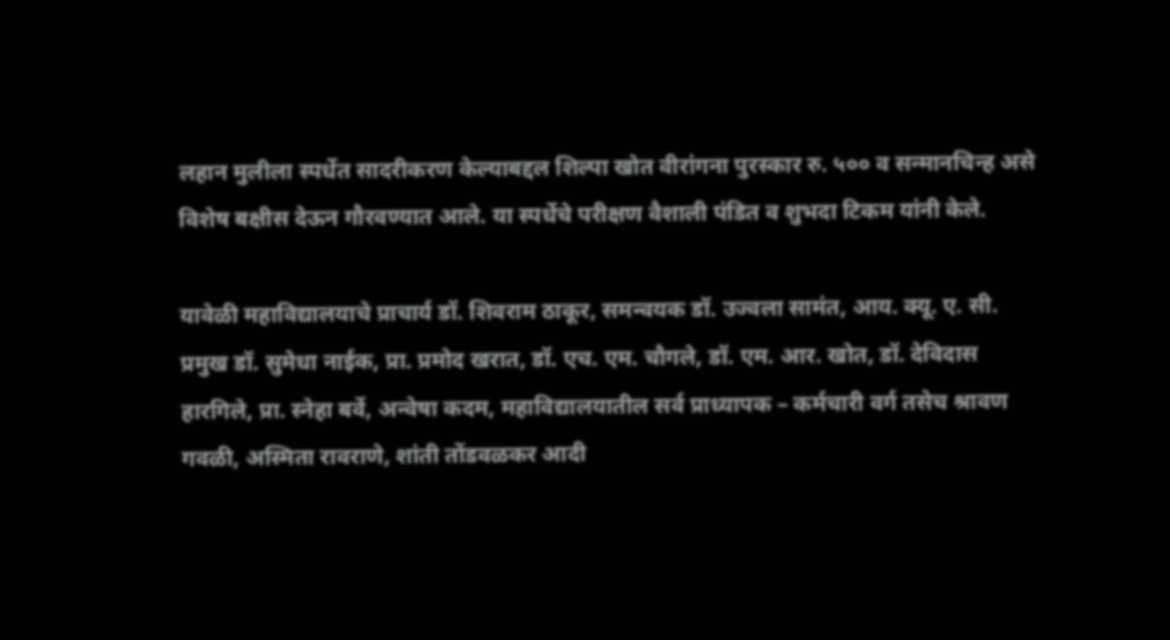लहान मुलीला स्पर्धेत सादरीकरण केल्याबद्दल शिल्पा खोत वीरांगना पुरस्कार रु. ५०० व सन्मानचिन्ह असे विशेष बक्षीस देऊन गौरवण्यात आले. या स्पर्धेचे परीक्षण वैशाली पंडित व शुभदा टिकम यांनी केले.

यावेळी महाविद्यालयाचे प्राचार्य डॉ. शिवराम ठाकूर, समन्वयक डॉ. उज्वला सामंत, आय. क्यू. ए. सी. प्रमुख डॉ. सुमेधा नाईक, प्रा. प्रमोद खरात, डॉ. एच. एम. चौगले, डॉ. एम. आर. खोत, डॉ. देविदास हारगिले, प्रा. स्नेहा बर्वे, अन्वेषा कदम, महाविद्यालयातील सर्व प्राध्यापक – कर्मचारी वर्ग तसेच श्रावण गवळी, अस्मिता रावराणे, शांती तोंडवळकर आदी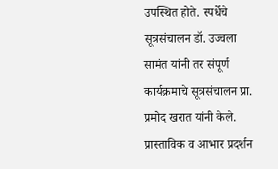उपस्थित होते. स्पर्धेचे सूत्रसंचालन डॉ. उज्वला सामंत यांनी तर संपूर्ण कार्यक्रमाचे सूत्रसंचालन प्रा. प्रमोद खरात यांनी केले. प्रास्ताविक व आभार प्रदर्शन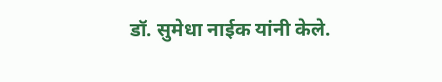डॉ. सुमेधा नाईक यांनी केले.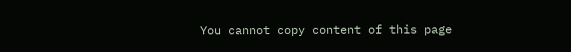You cannot copy content of this page